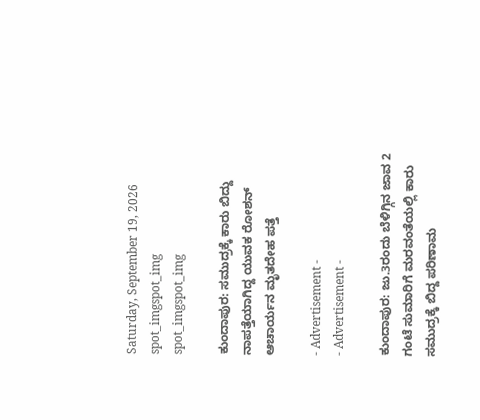Saturday, September 19, 2026
spot_imgspot_img
spot_imgspot_img

ಕುಂದಾಪುರ: ಸಮುದ್ರಕ್ಕೆ ಕಾರು ಬಿದ್ದು ನಾಪತ್ತೆಯಾಗಿದ್ದ ಯುವಕ ರೋಶನ್ ಆಚಾರ್ಯನ ಮೃತದೇಹ ಪತ್ತೆ

- Advertisement -
- Advertisement -

ಕುಂದಾಪುರ: ಜು.3ರಂದು ಬೆಳಿಗ್ಗಿನ ಜಾವ 2 ಗಂಟೆ ಸುಮಾರಿಗೆ ಮರವಂತೆಯಲ್ಲಿ ಕಾರು ಸಮುದ್ರಕ್ಕೆ ಬಿದ್ದ ಪರಿಣಾಮ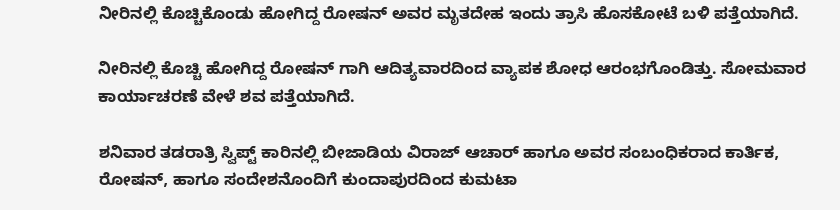ನೀರಿನಲ್ಲಿ ಕೊಚ್ಚಿಕೊಂಡು ಹೋಗಿದ್ದ ರೋಷನ್ ಅವರ ಮೃತದೇಹ ಇಂದು ತ್ರಾಸಿ ಹೊಸಕೋಟೆ ಬಳಿ ಪತ್ತೆಯಾಗಿದೆ.

ನೀರಿನಲ್ಲಿ ಕೊಚ್ಚಿ ಹೋಗಿದ್ದ ರೋಷನ್ ಗಾಗಿ ಆದಿತ್ಯವಾರದಿಂದ ವ್ಯಾಪಕ ಶೋಧ ಆರಂಭಗೊಂಡಿತ್ತು. ಸೋಮವಾರ ಕಾರ್ಯಾಚರಣೆ ವೇಳೆ ಶವ ಪತ್ತೆಯಾಗಿದೆ.

ಶನಿವಾರ ತಡರಾತ್ರಿ ಸ್ವಿಪ್ಟ್ ಕಾರಿನಲ್ಲಿ ಬೀಜಾಡಿಯ ವಿರಾಜ್ ಆಚಾರ್ ಹಾಗೂ ಅವರ ಸಂಬಂಧಿಕರಾದ ಕಾರ್ತಿಕ, ರೋಷನ್, ಹಾಗೂ ಸಂದೇಶನೊಂದಿಗೆ ಕುಂದಾಪುರದಿಂದ ಕುಮಟಾ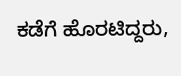ಕಡೆಗೆ ಹೊರಟಿದ್ದರು,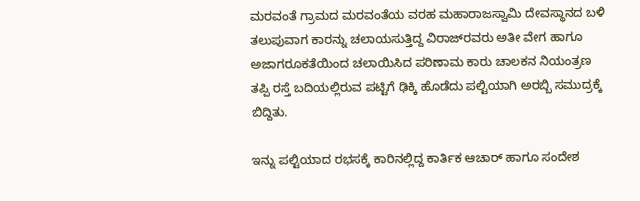ಮರವಂತೆ ಗ್ರಾಮದ ಮರವಂತೆಯ ವರಹ ಮಹಾರಾಜಸ್ವಾಮಿ ದೇವಸ್ಥಾನದ ಬಳಿ ತಲುಪುವಾಗ ಕಾರನ್ನು ಚಲಾಯಸುತ್ತಿದ್ದ ವಿರಾಜ್‍ರವರು ಅತೀ ವೇಗ ಹಾಗೂ ಅಜಾಗರೂಕತೆಯಿಂದ ಚಲಾಯಿಸಿದ ಪರಿಣಾಮ ಕಾರು ಚಾಲಕನ ನಿಯಂತ್ರಣ ತಪ್ಪಿ ರಸ್ತೆ ಬದಿಯಲ್ಲಿರುವ ಪಟ್ಟಿಗೆ ಢಿಕ್ಕಿ ಹೊಡೆದು ಪಲ್ಟಿಯಾಗಿ ಅರಬ್ಬಿ ಸಮುದ್ರಕ್ಕೆ ಬಿದ್ದಿತು.

ಇನ್ನು ಪಲ್ಟಿಯಾದ ರಭಸಕ್ಕೆ ಕಾರಿನಲ್ಲಿದ್ದ ಕಾರ್ತಿಕ ಆಚಾರ್ ಹಾಗೂ ಸಂದೇಶ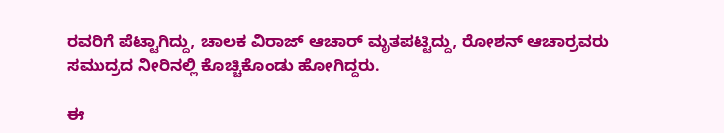ರವರಿಗೆ ಪೆಟ್ಟಾಗಿದ್ದು, ಚಾಲಕ ವಿರಾಜ್ ಆಚಾರ್ ಮೃತಪಟ್ಟಿದ್ದು, ರೋಶನ್ ಆಚಾರ್‍ರವರು ಸಮುದ್ರದ ನೀರಿನಲ್ಲಿ ಕೊಚ್ಚಿಕೊಂಡು ಹೋಗಿದ್ದರು.

ಈ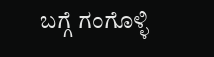ಬಗ್ಗೆ ಗಂಗೊಳ್ಳಿ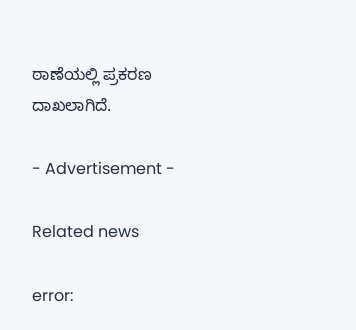ಠಾಣೆಯಲ್ಲಿ ಪ್ರಕರಣ ದಾಖಲಾಗಿದೆ.

- Advertisement -

Related news

error: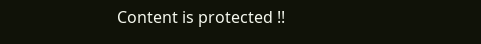Content is protected !!